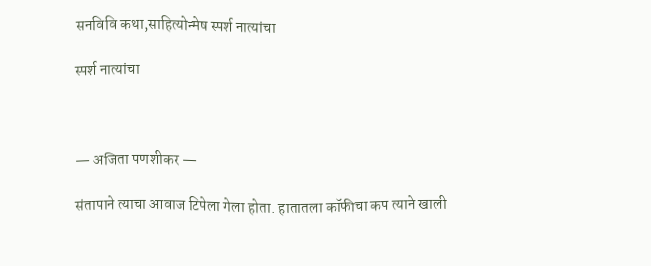सनविवि कथा,साहित्योन्मेष स्पर्श नात्यांचा

स्पर्श नात्यांचा



— अजिता पणशीकर —

संतापाने त्याचा आवाज टिपेला गेला होता. हातातला कॉफीचा कप त्याने खाली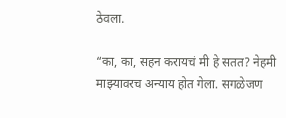ठेवला.

“का, का, सहन करायचं मी हे सतत? नेहमी माझ्यावरच अन्याय होत गेला. सगळेजण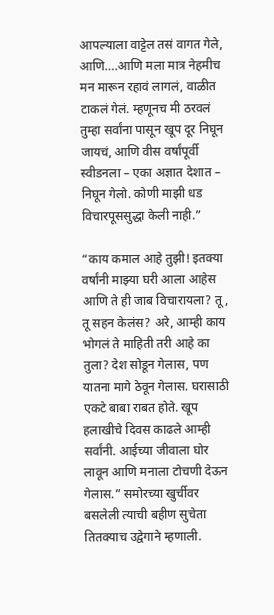आपल्याला वाट्टेल तसं वागत गेले, आणि….आणि मला मात्र नेहमीच मन मारून रहावं लागलं, वाळीत टाकलं गेलं. म्हणूनच मी ठरवलं तुम्हा सर्वांना पासून खूप दूर निघून जायचं, आणि वीस वर्षांपूर्वी स्वीडनला – एका अज्ञात देशात – निघून गेलो. कोणी माझी धड विचारपूससुद्धा केली नाही.”

“काय कमाल आहे तुझी! इतक्या वर्षांनी माझ्या घरी आला आहेस आणि ते ही जाब विचारायला? तू, तू सहन केलंस? अरे, आम्ही काय भोगलं ते माहिती तरी आहे का तुला? देश सोडून गेलास, पण यातना मागे ठेवून गेलास. घरासाठी एकटे बाबा राबत होते. खूप हलाखीचे दिवस काढले आम्ही सर्वांनी. आईच्या जीवाला घोर लावून आणि मनाला टोचणी देऊन गेलास.” समोरच्या खुर्चीवर बसलेली त्याची बहीण सुचेता तितक्याच उद्वेगाने म्हणाली.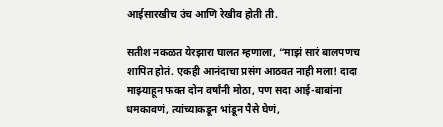आईसारखीच उंच आणि रेखीव होती ती.

सतीश नकळत येरझारा घालत म्हणाला, “माझं सारं बालपणच शापित होतं. एकही आनंदाचा प्रसंग आठवत नाही मला! दादा माझ्याहून फक्त दोन वर्षांनी मोठा, पण सदा आई-बाबांना धमकावणं, त्यांच्याकडून भांडून पैसे घेणं,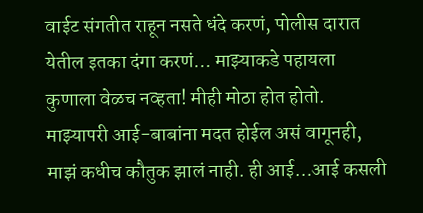वाईट संगतीत राहून नसते धंदे करणं, पोलीस दारात येतील इतका दंगा करणं… माझ्याकडे पहायला कुणाला वेळच नव्हता! मीही मोठा होत होतो. माझ्यापरी आई-बाबांना मदत होईल असं वागूनही, माझं कधीच कौतुक झालं नाही. ही आई…आई कसली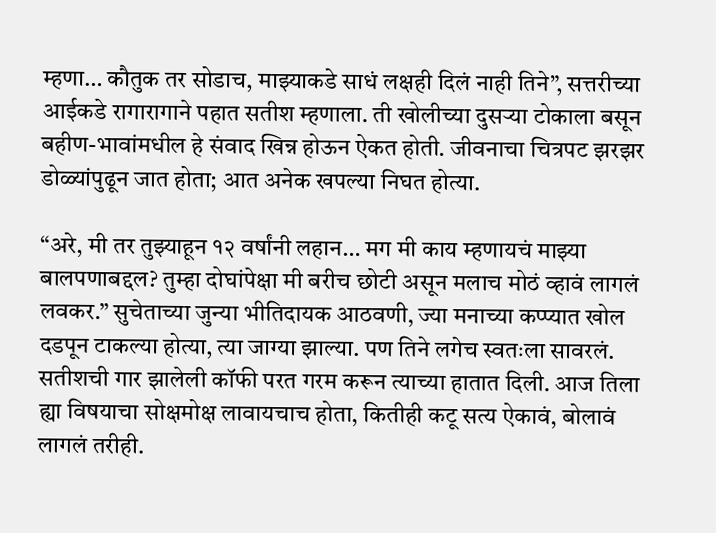म्हणा… कौतुक तर सोडाच, माझ्याकडे साधं लक्षही दिलं नाही तिने”, सत्तरीच्या आईकडे रागारागाने पहात सतीश म्हणाला. ती खोलीच्या दुसऱ्या टोकाला बसून बहीण-भावांमधील हे संवाद खिन्न होऊन ऐकत होती. जीवनाचा चित्रपट झरझर डोळ्यांपुढून जात होता; आत अनेक खपल्या निघत होत्या.

“अरे, मी तर तुझ्याहून १२ वर्षांनी लहान… मग मी काय म्हणायचं माझ्या बालपणाबद्दल? तुम्हा दोघांपेक्षा मी बरीच छोटी असून मलाच मोठं व्हावं लागलं लवकर.” सुचेताच्या जुन्या भीतिदायक आठवणी, ज्या मनाच्या कप्प्यात खोल दडपून टाकल्या होत्या, त्या जाग्या झाल्या. पण तिने लगेच स्वतःला सावरलं. सतीशची गार झालेली कॉफी परत गरम करून त्याच्या हातात दिली. आज तिला ह्या विषयाचा सोक्षमोक्ष लावायचाच होता, कितीही कटू सत्य ऐकावं, बोलावं लागलं तरीही.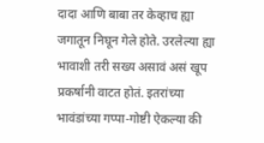दादा आणि बाबा तर केव्हाच ह्या जगातून निघून गेले होते. उरलेल्या ह्या भावाशी तरी सख्य असावं असं खूप प्रकर्षानी वाटत होतं. इतरांच्या भावंडांच्या गप्पा-गोष्टी ऐकल्या की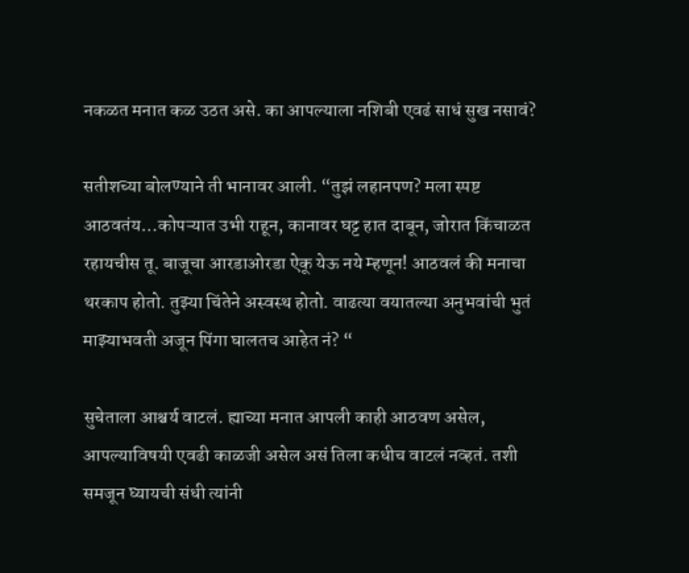नकळत मनात कळ उठत असे. का आपल्याला नशिबी एवढं साधं सुख नसावं?

सतीशच्या बोलण्याने ती भानावर आली. “तुझं लहानपण? मला स्पष्ट आठवतंय…कोपऱ्यात उभी राहून, कानावर घट्ट हात दाबून, जोरात किंचाळत रहायचीस तू. बाजूचा आरडाओरडा ऐकू येऊ नये म्हणून! आठवलं की मनाचा थरकाप होतो. तुझ्या चिंतेने अस्वस्थ होतो. वाढत्या वयातल्या अनुभवांची भुतं माझ्याभवती अजून पिंगा घालतच आहेत नं? “

सुचेताला आश्चर्य वाटलं. ह्याच्या मनात आपली काही आठवण असेल, आपल्याविषयी एवढी काळजी असेल असं तिला कधीच वाटलं नव्हतं. तशी समजून घ्यायची संधी त्यांनी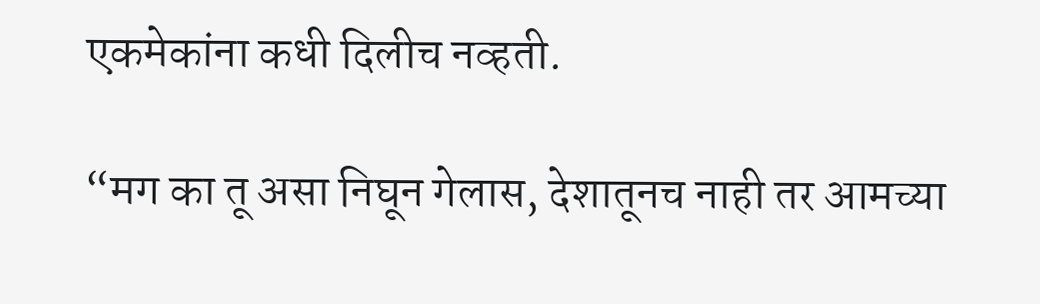एकमेकांना कधी दिलीच नव्हती.

“मग का तू असा निघून गेलास, देशातूनच नाही तर आमच्या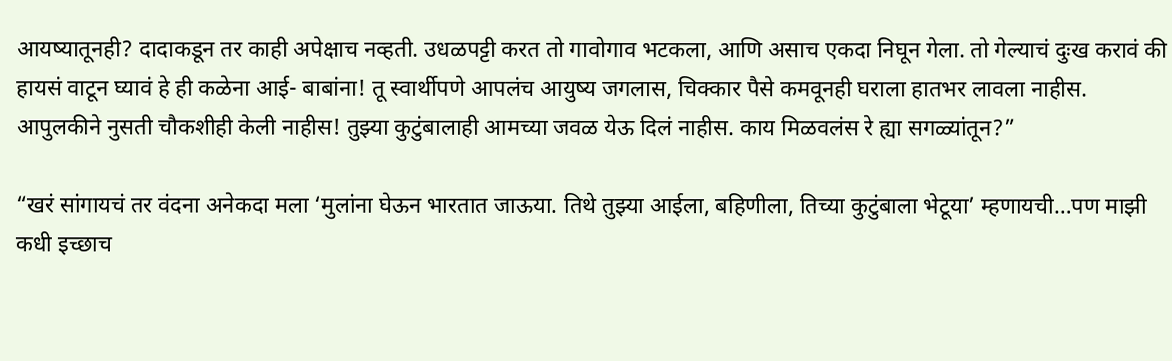आयष्यातूनही? दादाकडून तर काही अपेक्षाच नव्हती. उधळपट्टी करत तो गावोगाव भटकला, आणि असाच एकदा निघून गेला. तो गेल्याचं दुःख करावं की हायसं वाटून घ्यावं हे ही कळेना आई- बाबांना! तू स्वार्थीपणे आपलंच आयुष्य जगलास, चिक्कार पैसे कमवूनही घराला हातभर लावला नाहीस. आपुलकीने नुसती चौकशीही केली नाहीस! तुझ्या कुटुंबालाही आमच्या जवळ येऊ दिलं नाहीस. काय मिळवलंस रे ह्या सगळ्यांतून?”

“खरं सांगायचं तर वंदना अनेकदा मला ‘मुलांना घेऊन भारतात जाऊया. तिथे तुझ्या आईला, बहिणीला, तिच्या कुटुंबाला भेटूया’ म्हणायची…पण माझी कधी इच्छाच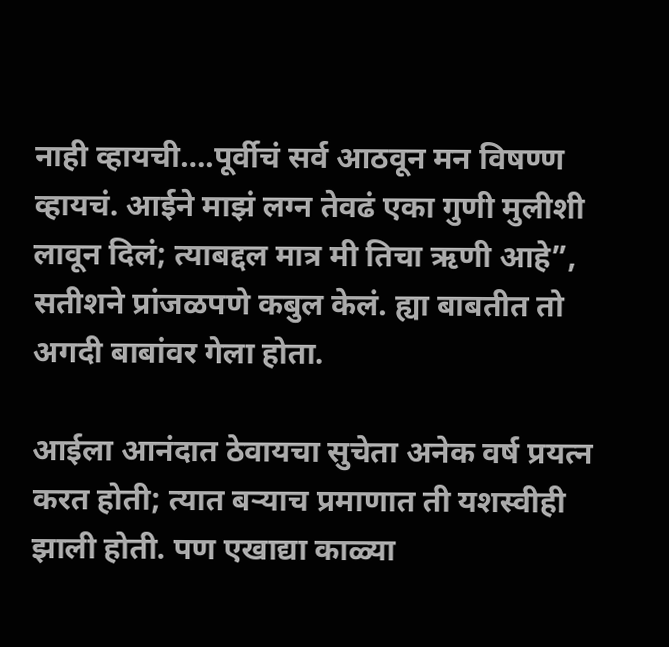नाही व्हायची….पूर्वीचं सर्व आठवून मन विषण्ण व्हायचं. आईने माझं लग्न तेवढं एका गुणी मुलीशी लावून दिलं; त्याबद्दल मात्र मी तिचा ऋणी आहे”, सतीशने प्रांजळपणे कबुल केलं. ह्या बाबतीत तो अगदी बाबांवर गेला होता.

आईला आनंदात ठेवायचा सुचेता अनेक वर्ष प्रयत्न करत होती; त्यात बऱ्याच प्रमाणात ती यशस्वीही झाली होती. पण एखाद्या काळ्या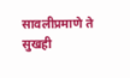सावलीप्रमाणे ते सुखही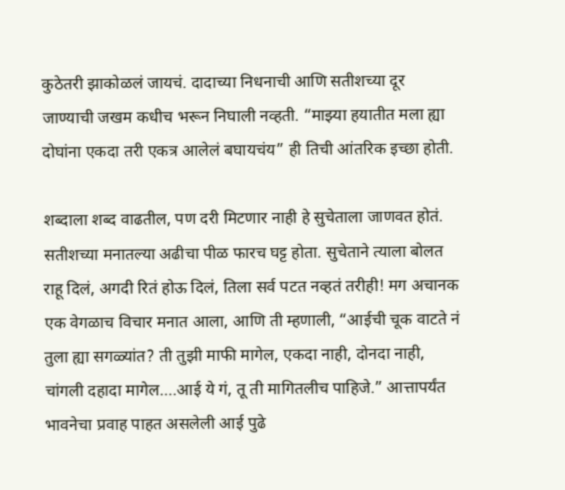कुठेतरी झाकोळलं जायचं. दादाच्या निधनाची आणि सतीशच्या दूर जाण्याची जखम कधीच भरून निघाली नव्हती. “माझ्या हयातीत मला ह्या दोघांना एकदा तरी एकत्र आलेलं बघायचंय” ही तिची आंतरिक इच्छा होती.

शब्दाला शब्द वाढतील, पण दरी मिटणार नाही हे सुचेताला जाणवत होतं. सतीशच्या मनातल्या अढीचा पीळ फारच घट्ट होता. सुचेताने त्याला बोलत राहू दिलं, अगदी रितं होऊ दिलं, तिला सर्व पटत नव्हतं तरीही! मग अचानक एक वेगळाच विचार मनात आला, आणि ती म्हणाली, “आईची चूक वाटते नं तुला ह्या सगळ्यांत? ती तुझी माफी मागेल, एकदा नाही, दोनदा नाही, चांगली दहादा मागेल….आई ये गं, तू ती मागितलीच पाहिजे.” आत्तापर्यंत भावनेचा प्रवाह पाहत असलेली आई पुढे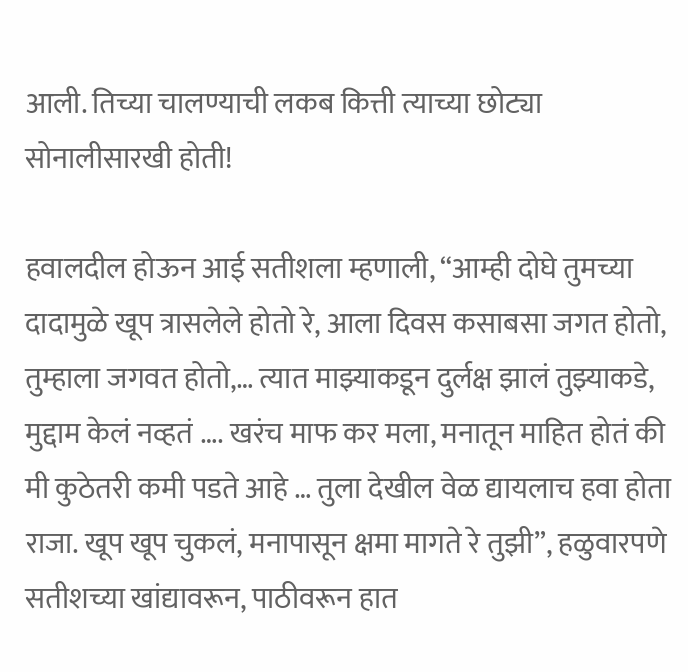आली. तिच्या चालण्याची लकब कित्ती त्याच्या छोट्या सोनालीसारखी होती!

हवालदील होऊन आई सतीशला म्हणाली, “आम्ही दोघे तुमच्या दादामुळे खूप त्रासलेले होतो रे, आला दिवस कसाबसा जगत होतो, तुम्हाला जगवत होतो,… त्यात माझ्याकडून दुर्लक्ष झालं तुझ्याकडे, मुद्दाम केलं नव्हतं …. खरंच माफ कर मला, मनातून माहित होतं की मी कुठेतरी कमी पडते आहे … तुला देखील वेळ द्यायलाच हवा होता राजा. खूप खूप चुकलं, मनापासून क्षमा मागते रे तुझी”, हळुवारपणे सतीशच्या खांद्यावरून, पाठीवरून हात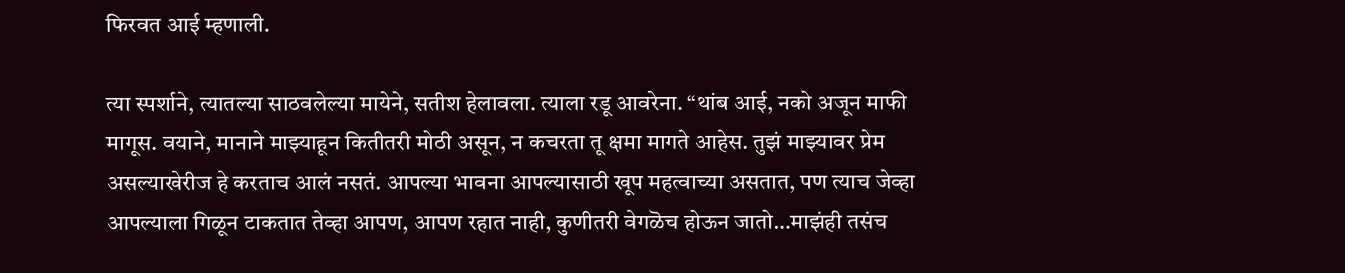फिरवत आई म्हणाली.

त्या स्पर्शाने, त्यातल्या साठवलेल्या मायेने, सतीश हेलावला. त्याला रडू आवरेना. “थांब आई, नको अजून माफी मागूस. वयाने, मानाने माझ्याहून कितीतरी मोठी असून, न कचरता तू क्षमा मागते आहेस. तुझं माझ्यावर प्रेम असल्याखेरीज हे करताच आलं नसतं. आपल्या भावना आपल्यासाठी खूप महत्वाच्या असतात, पण त्याच जेव्हा आपल्याला गिळून टाकतात तेव्हा आपण, आपण रहात नाही, कुणीतरी वेगळॆच होऊन जातो…माझंही तसंच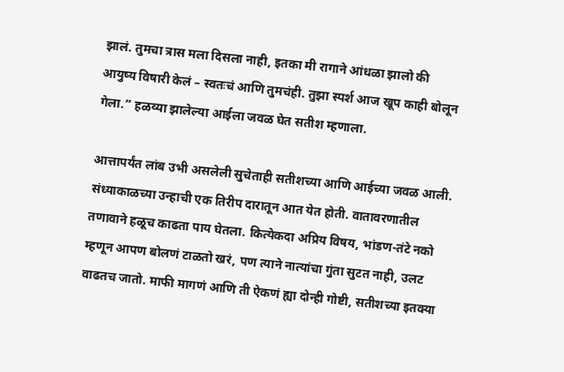झालं. तुमचा त्रास मला दिसला नाही, इतका मी रागाने आंधळा झालो की आयुष्य विषारी केलं – स्वतःचं आणि तुमचंही. तुझा स्पर्श आज खूप काही बोलून गेला.” हळव्या झालेल्या आईला जवळ घेत सतीश म्हणाला.

आत्तापर्यंत लांब उभी असलेली सुचेताही सतीशच्या आणि आईच्या जवळ आली. संध्याकाळच्या उन्हाची एक तिरीप दारातून आत येत होती. वातावरणातील तणावाने हळूच काढता पाय घेतला. कित्येकदा अप्रिय विषय, भांडण-तंटे नको म्हणून आपण बोलणं टाळतो खरं, पण त्याने नात्यांचा गुंता सुटत नाही, उलट वाढतच जातो. माफी मागणं आणि ती ऐकणं ह्या दोन्ही गोष्टी, सतीशच्या इतक्या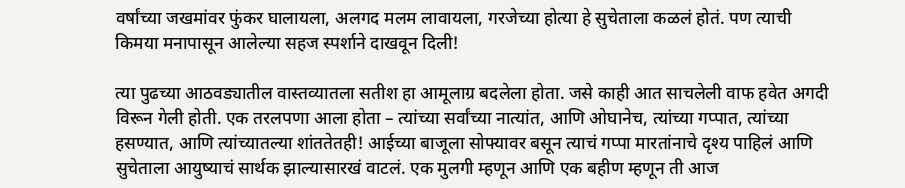वर्षांच्या जखमांवर फुंकर घालायला, अलगद मलम लावायला, गरजेच्या होत्या हे सुचेताला कळलं होतं. पण त्याची किमया मनापासून आलेल्या सहज स्पर्शाने दाखवून दिली!

त्या पुढच्या आठवड्यातील वास्तव्यातला सतीश हा आमूलाग्र बदलेला होता. जसे काही आत साचलेली वाफ हवेत अगदी विरून गेली होती. एक तरलपणा आला होता – त्यांच्या सर्वांच्या नात्यांत, आणि ओघानेच, त्यांच्या गप्पात, त्यांच्या हसण्यात, आणि त्यांच्यातल्या शांततेतही! आईच्या बाजूला सोफ्यावर बसून त्याचं गप्पा मारतांनाचे दृश्य पाहिलं आणि सुचेताला आयुष्याचं सार्थक झाल्यासारखं वाटलं. एक मुलगी म्हणून आणि एक बहीण म्हणून ती आज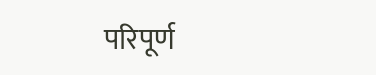परिपूर्ण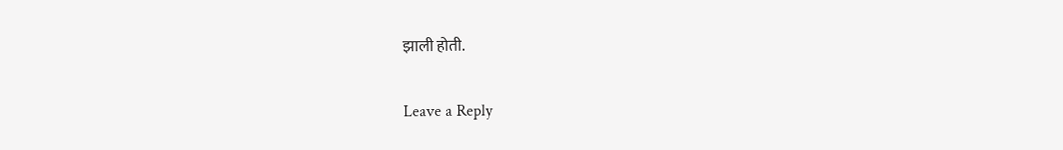झाली होती.

Leave a Reply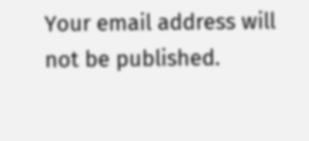Your email address will not be published.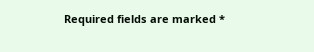Required fields are marked *